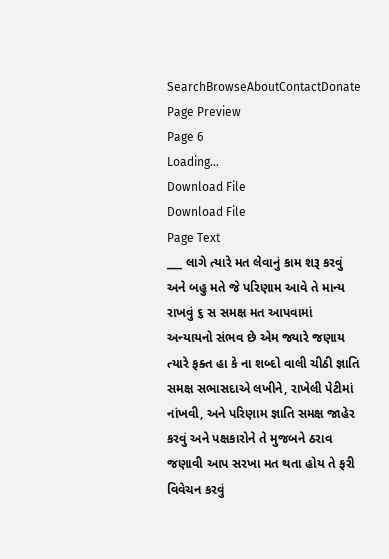SearchBrowseAboutContactDonate
Page Preview
Page 6
Loading...
Download File
Download File
Page Text
___ લાગે ત્યારે મત લેવાનું કામ શરૂ કરવું અને બહુ મતે જે પરિણામ આવે તે માન્ય રાખવું ૬ સ સમક્ષ મત આપવામાં અન્યાયનો સંભવ છે એમ જ્યારે જણાય ત્યારે ફક્ત હા કે ના શબ્દો વાલી ચીઠી જ્ઞાતિ સમક્ષ સભાસદાએ લખીને, રાખેલી પેટીમાં નાંખવી, અને પરિણામ જ્ઞાતિ સમક્ષ જાહેર કરવું અને પક્ષકારોને તે મુજબને ઠરાવ જણાવી આપ સરખા મત થતા હોય તે ફરી વિવેચન કરવું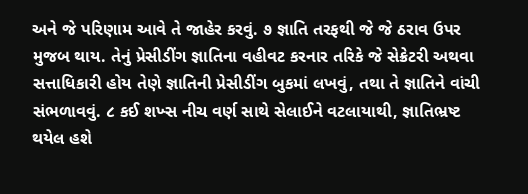અને જે પરિણામ આવે તે જાહેર કરવું. ૭ જ્ઞાતિ તરફથી જે જે ઠરાવ ઉપર મુજબ થાય. તેનું પ્રેસીડીંગ જ્ઞાતિના વહીવટ કરનાર તરિકે જે સેક્રેટરી અથવા સત્તાધિકારી હોય તેણે જ્ઞાતિની પ્રેસીડીંગ બુકમાં લખવું, તથા તે જ્ઞાતિને વાંચી સંભળાવવું. ૮ કઈ શખ્સ નીચ વર્ણ સાથે સેલાઈને વટલાયાથી, જ્ઞાતિભ્રષ્ટ થયેલ હશે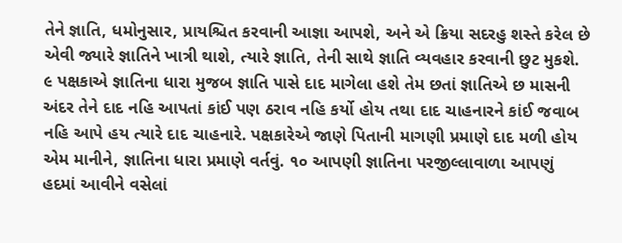તેને જ્ઞાતિ, ધમોનુસાર, પ્રાયશ્ચિત કરવાની આજ્ઞા આપશે, અને એ ક્રિયા સદરહુ શસ્તે કરેલ છે એવી જ્યારે જ્ઞાતિને ખાત્રી થાશે, ત્યારે જ્ઞાતિ, તેની સાથે જ્ઞાતિ વ્યવહાર કરવાની છુટ મુકશે. ૯ પક્ષકાએ જ્ઞાતિના ધારા મુજબ જ્ઞાતિ પાસે દાદ માગેલા હશે તેમ છતાં જ્ઞાતિએ છ માસની અંદર તેને દાદ નહિ આપતાં કાંઈ પણ ઠરાવ નહિ કર્યો હોય તથા દાદ ચાહનારને કાંઈ જવાબ નહિ આપે હય ત્યારે દાદ ચાહનારે. પક્ષકારેએ જાણે પિતાની માગણી પ્રમાણે દાદ મળી હોય એમ માનીને, જ્ઞાતિના ધારા પ્રમાણે વર્તવું. ૧૦ આપણી જ્ઞાતિના પરજીલ્લાવાળા આપણું હદમાં આવીને વસેલાં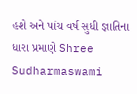હશે અને પાંચ વર્ષ સુધી જ્ઞાતિના ધારા પ્રમાણે Shree Sudharmaswami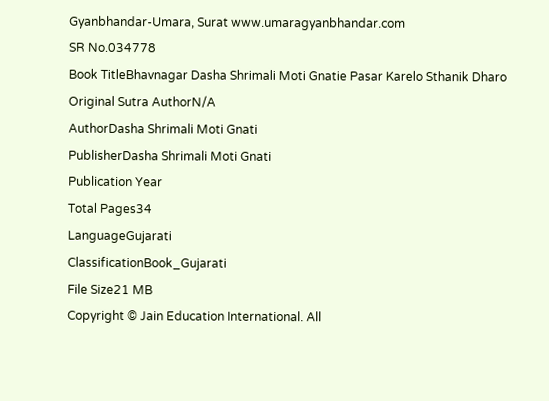Gyanbhandar-Umara, Surat www.umaragyanbhandar.com
SR No.034778
Book TitleBhavnagar Dasha Shrimali Moti Gnatie Pasar Karelo Sthanik Dharo
Original Sutra AuthorN/A
AuthorDasha Shrimali Moti Gnati
PublisherDasha Shrimali Moti Gnati
Publication Year
Total Pages34
LanguageGujarati
ClassificationBook_Gujarati
File Size21 MB
Copyright © Jain Education International. All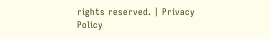rights reserved. | Privacy Policy